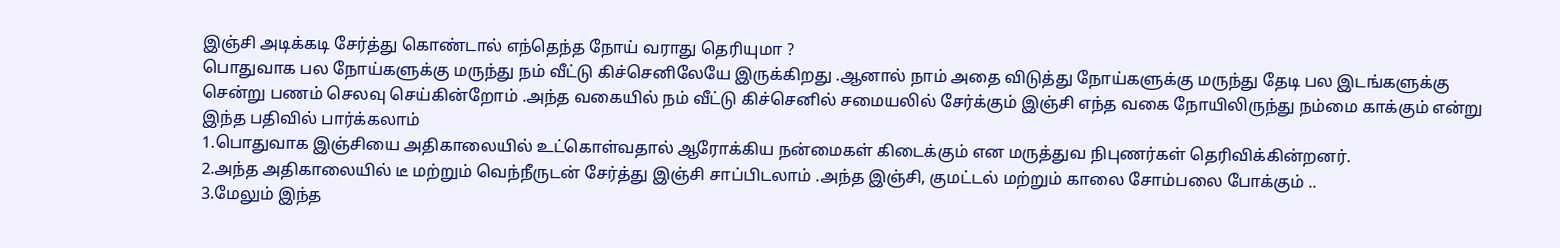இஞ்சி அடிக்கடி சேர்த்து கொண்டால் எந்தெந்த நோய் வராது தெரியுமா ?
பொதுவாக பல நோய்களுக்கு மருந்து நம் வீட்டு கிச்செனிலேயே இருக்கிறது .ஆனால் நாம் அதை விடுத்து நோய்களுக்கு மருந்து தேடி பல இடங்களுக்கு சென்று பணம் செலவு செய்கின்றோம் .அந்த வகையில் நம் வீட்டு கிச்செனில் சமையலில் சேர்க்கும் இஞ்சி எந்த வகை நோயிலிருந்து நம்மை காக்கும் என்று இந்த பதிவில் பார்க்கலாம்
1.பொதுவாக இஞ்சியை அதிகாலையில் உட்கொள்வதால் ஆரோக்கிய நன்மைகள் கிடைக்கும் என மருத்துவ நிபுணர்கள் தெரிவிக்கின்றனர்.
2.அந்த அதிகாலையில் டீ மற்றும் வெந்நீருடன் சேர்த்து இஞ்சி சாப்பிடலாம் .அந்த இஞ்சி, குமட்டல் மற்றும் காலை சோம்பலை போக்கும் ..
3.மேலும் இந்த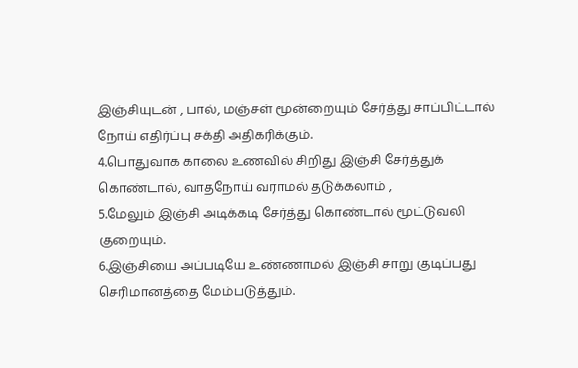இஞ்சியுடன் , பால், மஞ்சள் மூன்றையும் சேர்த்து சாப்பிட்டால் நோய் எதிர்ப்பு சக்தி அதிகரிக்கும்.
4.பொதுவாக காலை உணவில் சிறிது இஞ்சி சேர்த்துக் கொண்டால், வாதநோய் வராமல் தடுக்கலாம் ,
5.மேலும் இஞ்சி அடிக்கடி சேர்த்து கொண்டால் மூட்டுவலி குறையும்.
6.இஞ்சியை அப்படியே உண்ணாமல் இஞ்சி சாறு குடிப்பது செரிமானத்தை மேம்படுத்தும்.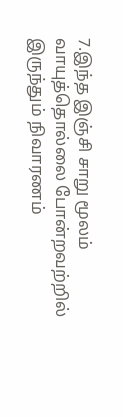7.இந்த இஞ்சி சாறு மூலம் வாயுத்தொல்லை போன்றவற்றில் இருந்தும் நிவாரணம்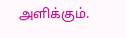அளிக்கும்.